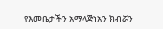የእመቤታችን አማላጅነአን ክብሯን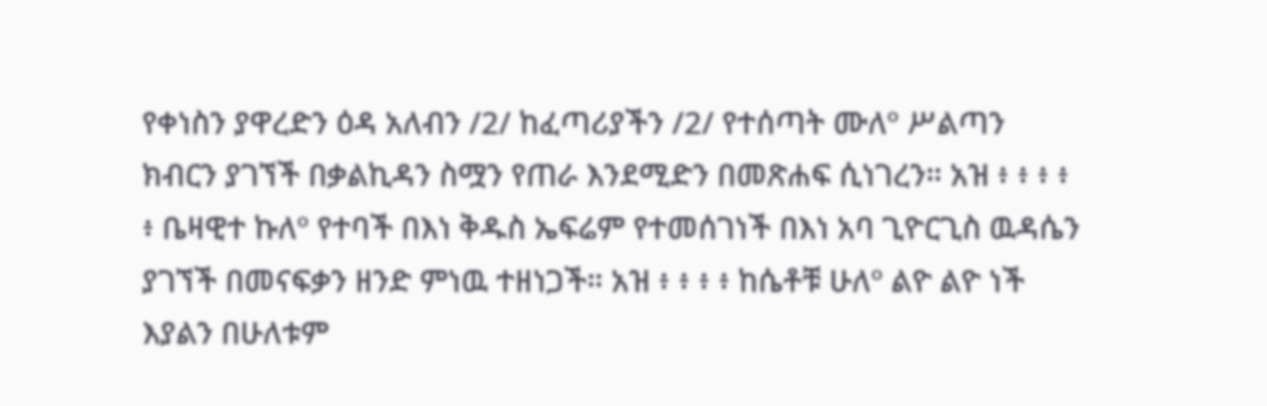የቀነስን ያዋረድን ዕዳ አለብን /2/ ከፈጣሪያችን /2/ የተሰጣት ሙለº ሥልጣን ክብርን ያገኘች በቃልኪዳን ስሟን የጠራ እንደሚድን በመጽሐፍ ሲነገረን። አዝ ፥ ፥ ፥ ፥ ፥ ቤዛዊተ ኩለº የተባች በእነ ቅዱስ ኤፍሬም የተመሰገነች በእነ አባ ጊዮርጊስ ዉዳሴን ያገኘች በመናፍቃን ዘንድ ምነዉ ተዘነጋች። አዝ ፥ ፥ ፥ ፥ ከሴቶቹ ሁለº ልዮ ልዮ ነች እያልን በሁለቱም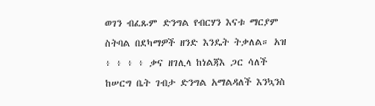ወገን ብፈጹም ድንግል የብርሃን እናቱ ማርያም ስትባል በደካማዎች ዘንድ እንዴት ትቃለል። አዝ ፥ ፥ ፥ ፥ ቃና ዘገሊላ ከነልጃእ ጋር ሳለች ከሠርግ ቤት ገብታ ድንግል አማልዳለች እንኳንስ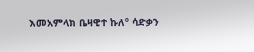እመአምላክ ቤዛዊተ ኩለº ሳድቃን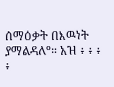ሰማዕቃት በእዉነት ያማልዳለº። አዝ ፥ ፥ ፥ ፥